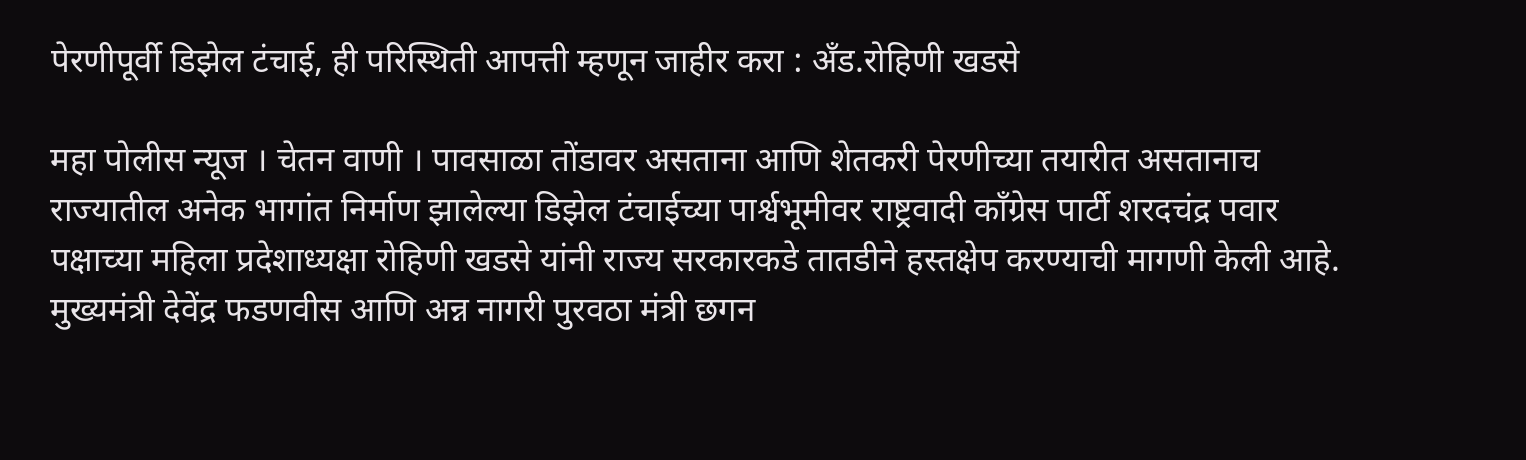पेरणीपूर्वी डिझेल टंचाई, ही परिस्थिती आपत्ती म्हणून जाहीर करा : अँड.रोहिणी खडसे

महा पोलीस न्यूज । चेतन वाणी । पावसाळा तोंडावर असताना आणि शेतकरी पेरणीच्या तयारीत असतानाच राज्यातील अनेक भागांत निर्माण झालेल्या डिझेल टंचाईच्या पार्श्वभूमीवर राष्ट्रवादी काँग्रेस पार्टी शरदचंद्र पवार पक्षाच्या महिला प्रदेशाध्यक्षा रोहिणी खडसे यांनी राज्य सरकारकडे तातडीने हस्तक्षेप करण्याची मागणी केली आहे. मुख्यमंत्री देवेंद्र फडणवीस आणि अन्न नागरी पुरवठा मंत्री छगन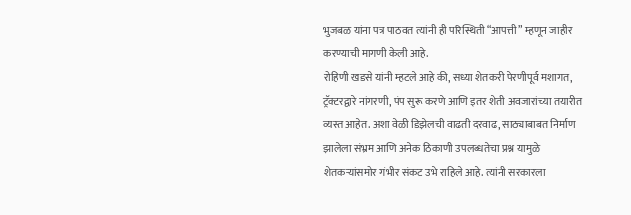भुजबळ यांना पत्र पाठवत त्यांनी ही परिस्थिती “आपत्ती” म्हणून जाहीर करण्याची मागणी केली आहे.
रोहिणी खडसे यांनी म्हटले आहे की, सध्या शेतकरी पेरणीपूर्व मशागत, ट्रॅक्टरद्वारे नांगरणी, पंप सुरू करणे आणि इतर शेती अवजारांच्या तयारीत व्यस्त आहेत. अशा वेळी डिझेलची वाढती दरवाढ, साठ्याबाबत निर्माण झालेला संभ्रम आणि अनेक ठिकाणी उपलब्धतेचा प्रश्न यामुळे शेतकऱ्यांसमोर गंभीर संकट उभे राहिले आहे. त्यांनी सरकारला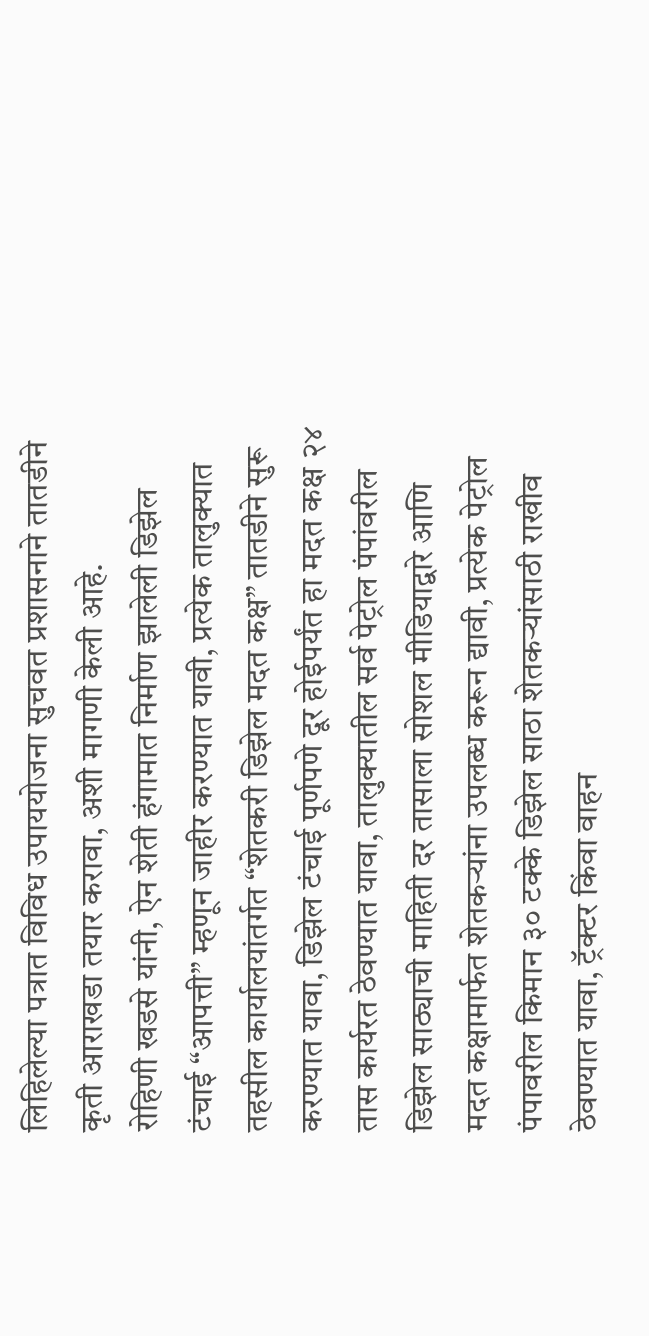लिहिलेल्या पत्रात विविध उपाययोजना सुचवत प्रशासनाने तातडीने कृती आराखडा तयार करावा, अशी मागणी केली आहे.
रोहिणी खडसे यांनी, ऐन शेती हंगामात निर्माण झालेली डिझेल टंचाई “आपत्ती” म्हणून जाहीर करण्यात यावी, प्रत्येक तालुक्यात तहसील कार्यालयांतर्गत “शेतकरी डिझेल मदत कक्ष” तातडीने सुरू करण्यात यावा, डिझेल टंचाई पूर्णपणे दूर होईपर्यंत हा मदत कक्ष २४ तास कार्यरत ठेवण्यात यावा, तालुक्यातील सर्व पेट्रोल पंपांवरील डिझेल साठ्याची माहिती दर तासाला सोशल मीडियाद्वारे आणि मदत कक्षामार्फत शेतकऱ्यांना उपलब्ध करून द्यावी, प्रत्येक पेट्रोल पंपावरील किमान ३० टक्के डिझेल साठा शेतकऱ्यांसाठी राखीव ठेवण्यात यावा, ट्रॅक्टर किंवा वाहन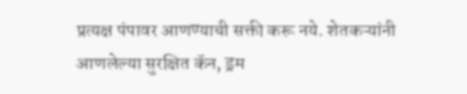प्रत्यक्ष पंपावर आणण्याची सक्ती करू नये. शेतकऱ्यांनी आणलेल्या सुरक्षित कॅन, ड्रम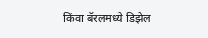किंवा बॅरलमध्ये डिझेल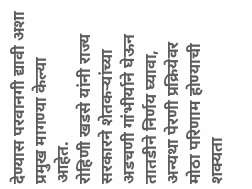देण्यास परवानगी द्यावी अशा प्रमुख मागण्या केल्या आहेत.
रोहिणी खडसे यांनी राज्य सरकारने शेतकऱ्यांच्या अडचणी गांभीर्याने घेऊन तातडीने निर्णय घ्यावा, अन्यथा पेरणी प्रक्रियेवर मोठा परिणाम होण्याची शक्यता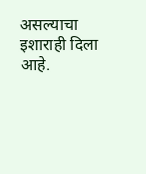असल्याचा इशाराही दिला आहे.